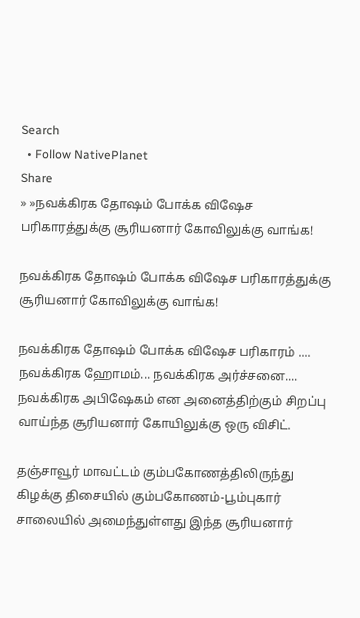Search
  • Follow NativePlanet
Share
» »நவக்கிரக தோஷம் போக்க விஷேச பரிகாரத்துக்கு சூரியனார் கோவிலுக்கு வாங்க!

நவக்கிரக தோஷம் போக்க விஷேச பரிகாரத்துக்கு சூரியனார் கோவிலுக்கு வாங்க!

நவக்கிரக தோஷம் போக்க விஷேச பரிகாரம் .... நவக்கிரக ஹோமம்... நவக்கிரக அர்ச்சனை.... நவக்கிரக அபிஷேகம் என அனைத்திற்கும் சிறப்பு வாய்ந்த சூரியனார் கோயிலுக்கு ஒரு விசிட்.

தஞ்சாவூர் மாவட்டம் கும்பகோணத்திலிருந்து கிழக்கு திசையில் கும்பகோணம்-பூம்புகார் சாலையில் அமைந்துள்ளது இந்த சூரியனார்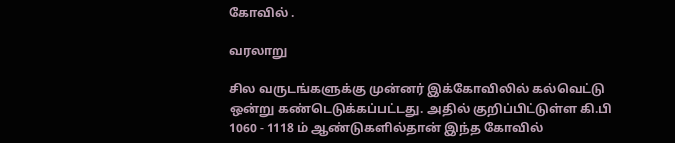கோவில் .

வரலாறு

சில வருடங்களுக்கு முன்னர் இக்கோவிலில் கல்வெட்டு ஒன்று கண்டெடுக்கப்பட்டது. அதில் குறிப்பிட்டுள்ள கி.பி 1060 - 1118 ம் ஆண்டுகளில்தான் இந்த கோவில்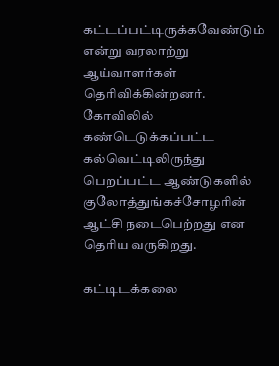கட்டப்பட்டிருக்கவேண்டும் என்று வரலாற்று ஆய்வாளர்கள் தெரிவிக்கின்றனர். கோவிலில் கண்டெடுக்கப்பட்ட கல்வெட்டிலிருந்து பெறப்பட்ட ஆண்டுகளில் குலோத்துங்கச்சோழரின் ஆட்சி நடைபெற்றது என தெரிய வருகிறது.

கட்டிடக்கலை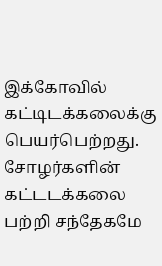இக்கோவில் கட்டிடக்கலைக்கு பெயர்பெற்றது. சோழர்களின் கட்டடக்கலை பற்றி சந்தேகமே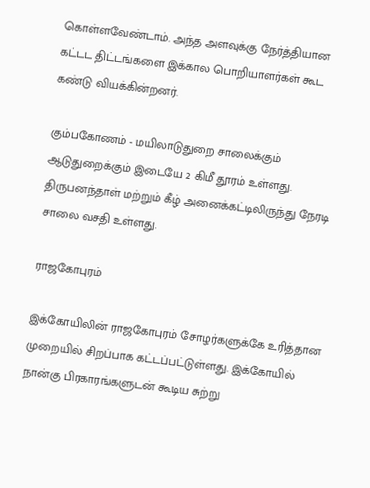கொள்ளவேண்டாம். அந்த அளவுக்கு நேர்த்தியான கட்டட திட்டங்களை இக்கால பொறியாளர்கள் கூட கண்டு வியக்கின்றனர்.

கும்பகோணம் - மயிலாடுதுறை சாலைக்கும் ஆடுதுறைக்கும் இடையே 2 கிமீ தூரம் உள்ளது. திருபனந்தாள் மற்றும் கீழ் அனைக்கட்டிலிருந்து நேரடி சாலை வசதி உள்ளது.

ராஜகோபுரம்

இக்கோயிலின் ராஜகோபுரம் சோழர்களுக்கே உரித்தான முறையில் சிறப்பாக கட்டப்பட்டுள்ளது. இக்கோயில் நான்கு பிரகாரங்களுடன் கூடிய சுற்று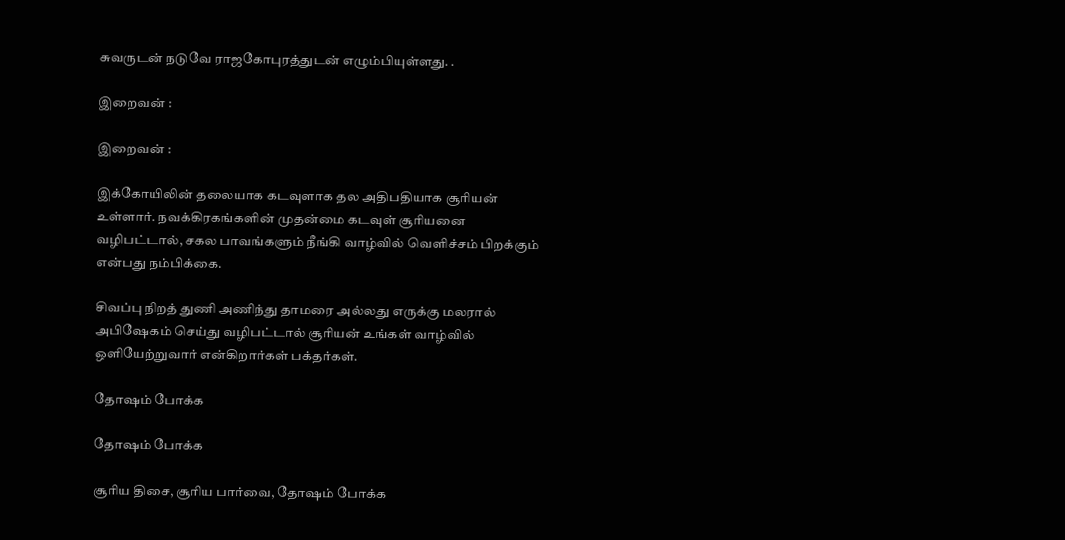சுவருடன் நடுவே ராஜகோபுரத்துடன் எழும்பியுள்ளது. .

இறைவன் :

இறைவன் :

இக்கோயிலின் தலையாக கடவுளாக தல அதிபதியாக சூரியன் உள்ளார். நவக்கிரகங்களின் முதன்மை கடவுள் சூரியனை வழிபட்டால், சகல பாவங்களும் நீங்கி வாழ்வில் வெளிச்சம் பிறக்கும் என்பது நம்பிக்கை.

சிவப்பு நிறத் துணி அணிந்து தாமரை அல்லது எருக்கு மலரால் அபிஷேகம் செய்து வழிபட்டால் சூரியன் உங்கள் வாழ்வில் ஒளியேற்றுவார் என்கிறார்கள் பக்தர்கள்.

தோஷம் போக்க

தோஷம் போக்க

சூரிய திசை, சூரிய பார்வை, தோஷம் போக்க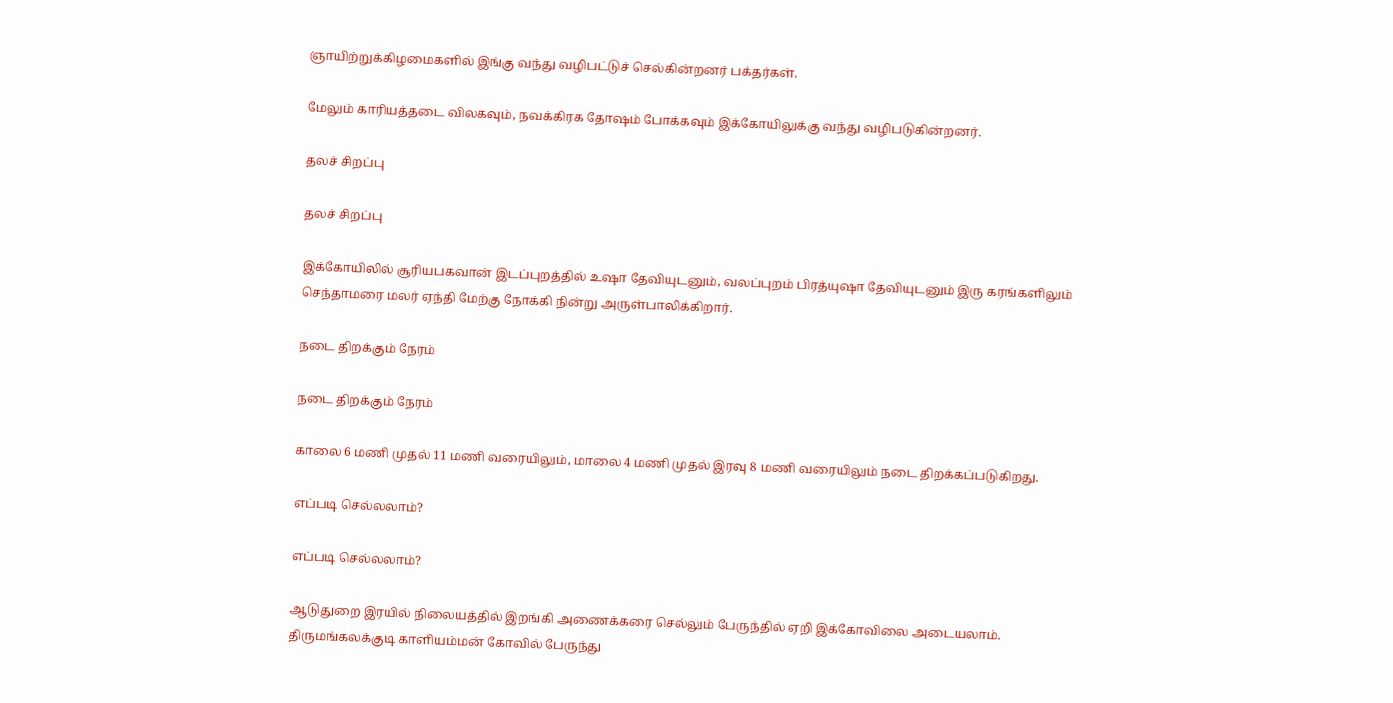ஞாயிற்றுக்கிழமைகளில் இங்கு வந்து வழிபட்டுச் செல்கின்றனர் பக்தர்கள்.

மேலும் காரியத்தடை விலகவும், நவக்கிரக தோஷம் போக்கவும் இக்கோயிலுக்கு வந்து வழிபடுகின்றனர்.

தலச் சிறப்பு

தலச் சிறப்பு

இக்கோயிலில் சூரியபகவான் இடப்புறத்தில் உஷா தேவியுடனும், வலப்புறம் பிரத்யுஷா தேவியுடனும் இரு கரங்களிலும் செந்தாமரை மலர் ஏந்தி மேற்கு நோக்கி நின்று அருள்பாலிக்கிறார்.

நடை திறக்கும் நேரம்

நடை திறக்கும் நேரம்

காலை 6 மணி முதல் 11 மணி வரையிலும், மாலை 4 மணி முதல் இரவு 8 மணி வரையிலும் நடை திறக்கப்படுகிறது.

எப்படி செல்லலாம்?

எப்படி செல்லலாம்?

ஆடுதுறை இரயில் நிலையத்தில் இறங்கி அணைக்கரை செல்லும் பேருந்தில் ஏறி இக்கோவிலை அடையலாம். திருமங்கலக்குடி காளியம்மன் கோவில் பேருந்து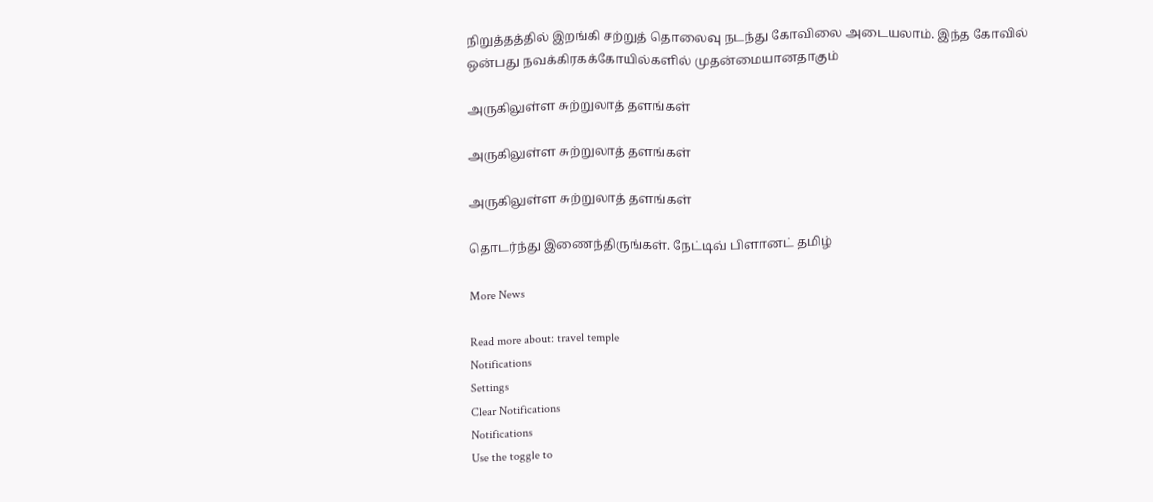நிறுத்தத்தில் இறங்கி சற்றுத் தொலைவு நடந்து கோவிலை அடையலாம். இந்த கோவில் ஒன்பது நவக்கிரகக்கோயில்களில் முதன்மையானதாகும்

அருகிலுள்ள சுற்றுலாத் தளங்கள்

அருகிலுள்ள சுற்றுலாத் தளங்கள்

அருகிலுள்ள சுற்றுலாத் தளங்கள்

தொடர்ந்து இணைந்திருங்கள். நேட்டிவ் பிளானட் தமிழ்

More News

Read more about: travel temple
Notifications
Settings
Clear Notifications
Notifications
Use the toggle to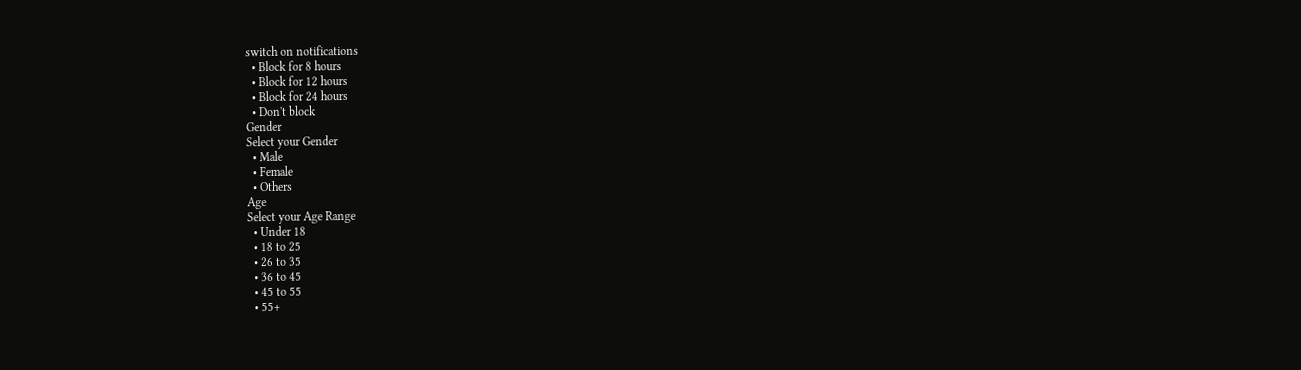switch on notifications
  • Block for 8 hours
  • Block for 12 hours
  • Block for 24 hours
  • Don't block
Gender
Select your Gender
  • Male
  • Female
  • Others
Age
Select your Age Range
  • Under 18
  • 18 to 25
  • 26 to 35
  • 36 to 45
  • 45 to 55
  • 55+